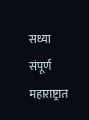सध्या संपूर्ण महाराष्ट्रात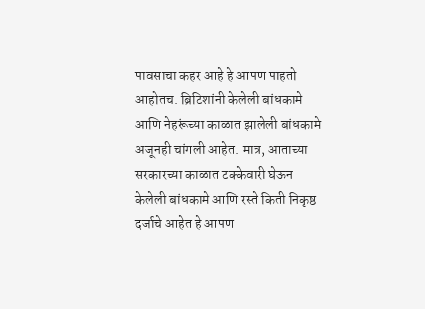पावसाचा कहर आहे हे आपण पाहतो आहोतच. ब्रिटिशांनी केलेली बांधकामे आणि नेहरूंच्या काळात झालेली बांधकामे अजूनही चांगली आहेत. मात्र, आताच्या सरकारच्या काळात टक्केवारी घेऊन केलेली बांधकामे आणि रस्ते किती निकृष्ठ दर्जाचे आहेत हे आपण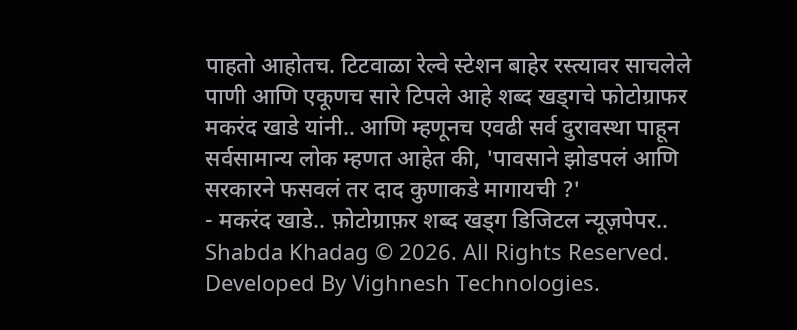पाहतो आहोतच. टिटवाळा रेल्वे स्टेशन बाहेर रस्त्यावर साचलेले पाणी आणि एकूणच सारे टिपले आहे शब्द खड्गचे फोटोग्राफर मकरंद खाडे यांनी.. आणि म्हणूनच एवढी सर्व दुरावस्था पाहून सर्वसामान्य लोक म्हणत आहेत की, 'पावसाने झोडपलं आणि सरकारने फसवलं तर दाद कुणाकडे मागायची ?'
- मकरंद खाडे.. फ़ोटोग्राफ़र शब्द खड्ग डिजिटल न्यूज़पेपर..
Shabda Khadag © 2026. All Rights Reserved.
Developed By Vighnesh Technologies.